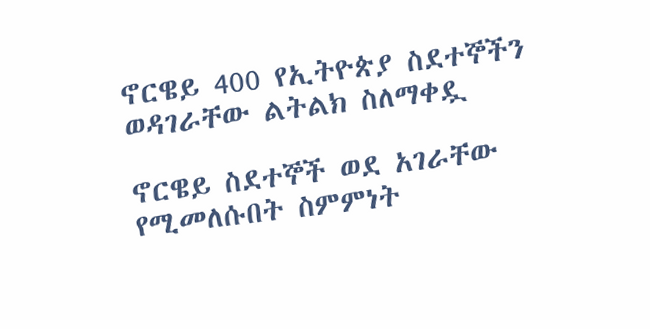ኖርዌይ 400 የኢትዮጵያ ስደተኞችን ወዳገራቸው ልትልክ ስለማቀዷ

ኖርዌይ ስደተኞች ወደ አገራቸው የሚመለሱበት ስምምነት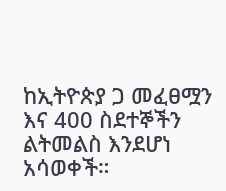ከኢትዮጵያ ጋ መፈፀሟን እና 400 ስደተኞችን ልትመልስ እንደሆነ አሳወቀች።